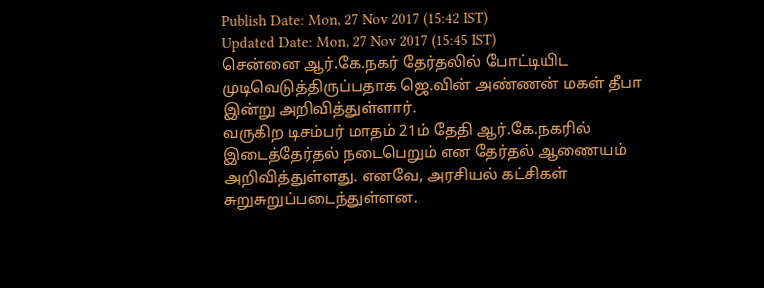Publish Date: Mon, 27 Nov 2017 (15:42 IST)
Updated Date: Mon, 27 Nov 2017 (15:45 IST)
சென்னை ஆர்.கே.நகர் தேர்தலில் போட்டியிட முடிவெடுத்திருப்பதாக ஜெ.வின் அண்ணன் மகள் தீபா இன்று அறிவித்துள்ளார்.
வருகிற டிசம்பர் மாதம் 21ம் தேதி ஆர்.கே.நகரில் இடைத்தேர்தல் நடைபெறும் என தேர்தல் ஆணையம் அறிவித்துள்ளது. எனவே, அரசியல் கட்சிகள் சுறுசுறுப்படைந்துள்ளன.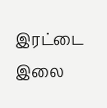இரட்டை இலை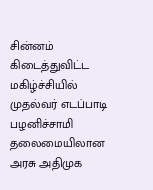சின்னம் கிடைத்துவிட்ட மகிழ்ச்சியில் முதல்வர் எடப்பாடி பழனிச்சாமி தலைமையிலான அரசு அதிமுக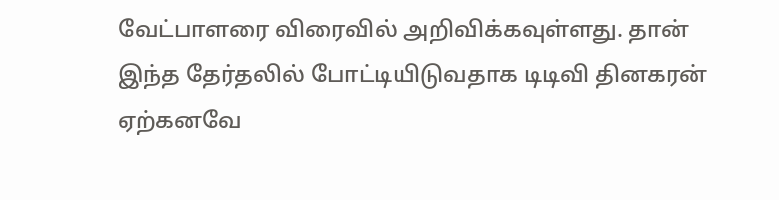வேட்பாளரை விரைவில் அறிவிக்கவுள்ளது. தான் இந்த தேர்தலில் போட்டியிடுவதாக டிடிவி தினகரன் ஏற்கனவே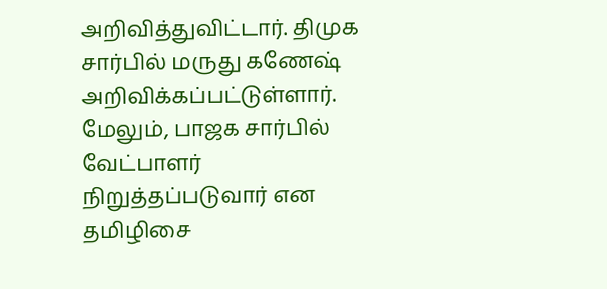அறிவித்துவிட்டார். திமுக சார்பில் மருது கணேஷ் அறிவிக்கப்பட்டுள்ளார்.
மேலும், பாஜக சார்பில் வேட்பாளர் நிறுத்தப்படுவார் என தமிழிசை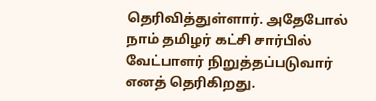தெரிவித்துள்ளார். அதேபோல் நாம் தமிழர் கட்சி சார்பில் வேட்பாளர் நிறுத்தப்படுவார் எனத் தெரிகிறது.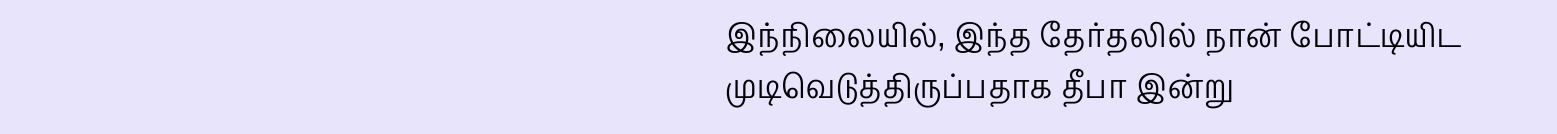இந்நிலையில், இந்த தேர்தலில் நான் போட்டியிட முடிவெடுத்திருப்பதாக தீபா இன்று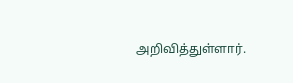அறிவித்துள்ளார்.